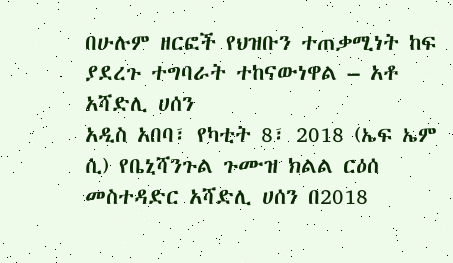በሁሉም ዘርፎች የህዝቡን ተጠቃሚነት ከፍ ያደረጉ ተግባራት ተከናውነዋል – አቶ አሻድሊ ሀሰን
አዲስ አበባ፣ የካቲት 8፣ 2018 (ኤፍ ኤም ሲ) የቤኒሻንጉል ጉሙዝ ክልል ርዕሰ መስተዳድር አሻድሊ ሀሰን በ2018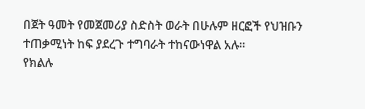በጀት ዓመት የመጀመሪያ ስድስት ወራት በሁሉም ዘርፎች የህዝቡን ተጠቃሚነት ከፍ ያደረጉ ተግባራት ተከናውነዋል አሉ።
የክልሉ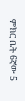ምክር ቤት 6ኛው 5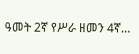ዓመት 2ኛ የሥራ ዘመን 4ኛ…